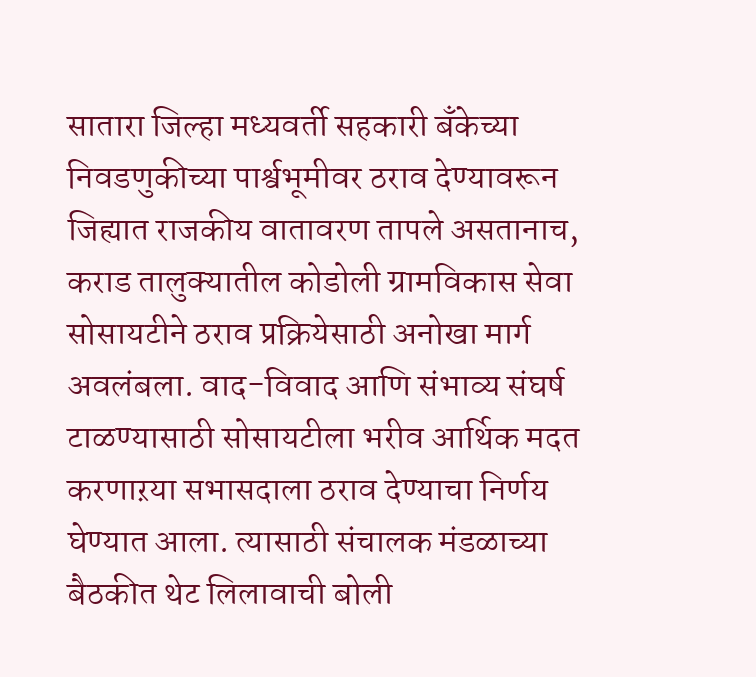सातारा जिल्हा मध्यवर्ती सहकारी बँकेच्या निवडणुकीच्या पार्श्वभूमीवर ठराव देण्यावरून जिह्यात राजकीय वातावरण तापले असतानाच, कराड तालुक्यातील कोडोली ग्रामविकास सेवा सोसायटीने ठराव प्रक्रियेसाठी अनोखा मार्ग अवलंबला. वाद-विवाद आणि संभाव्य संघर्ष टाळण्यासाठी सोसायटीला भरीव आर्थिक मदत करणाऱया सभासदाला ठराव देण्याचा निर्णय घेण्यात आला. त्यासाठी संचालक मंडळाच्या बैठकीत थेट लिलावाची बोली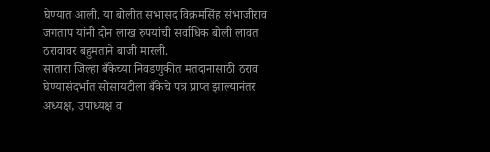घेण्यात आली. या बोलीत सभासद विक्रमसिंह संभाजीराव जगताप यांनी दोन लाख रुपयांची सर्वाधिक बोली लावत ठरावावर बहुमताने बाजी मारली.
सातारा जिल्हा बँकेच्या निवडणुकीत मतदानासाठी ठराव घेण्यासंदर्भात सोसायटीला बँकेचे पत्र प्राप्त झाल्यानंतर अध्यक्ष, उपाध्यक्ष व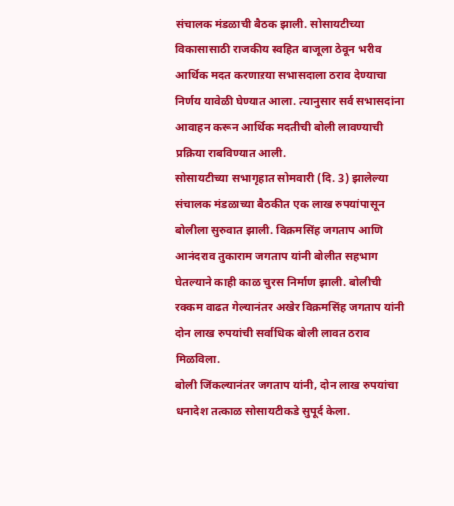संचालक मंडळाची बैठक झाली. सोसायटीच्या विकासासाठी राजकीय स्वहित बाजूला ठेवून भरीव आर्थिक मदत करणाऱया सभासदाला ठराव देण्याचा निर्णय यावेळी घेण्यात आला. त्यानुसार सर्व सभासदांना आवाहन करून आर्थिक मदतीची बोली लावण्याची प्रक्रिया राबविण्यात आली.
सोसायटीच्या सभागृहात सोमवारी (दि. 3) झालेल्या संचालक मंडळाच्या बैठकीत एक लाख रुपयांपासून बोलीला सुरुवात झाली. विक्रमसिंह जगताप आणि आनंदराव तुकाराम जगताप यांनी बोलीत सहभाग घेतल्याने काही काळ चुरस निर्माण झाली. बोलीची रक्कम वाढत गेल्यानंतर अखेर विक्रमसिंह जगताप यांनी दोन लाख रुपयांची सर्वाधिक बोली लावत ठराव मिळविला.
बोली जिंकल्यानंतर जगताप यांनी, दोन लाख रुपयांचा धनादेश तत्काळ सोसायटीकडे सुपूर्द केला.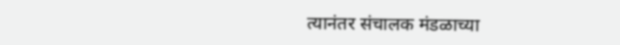त्यानंतर संचालक मंडळाच्या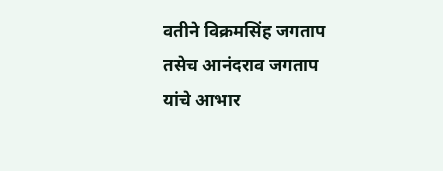वतीने विक्रमसिंह जगताप तसेच आनंदराव जगताप यांचे आभार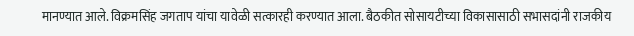मानण्यात आले. विक्रमसिंह जगताप यांचा यावेळी सत्कारही करण्यात आला. बैठकीत सोसायटीच्या विकासासाठी सभासदांनी राजकीय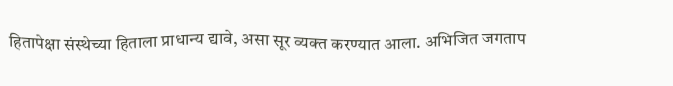हितापेक्षा संस्थेच्या हिताला प्राधान्य द्यावे, असा सूर व्यक्त करण्यात आला. अभिजित जगताप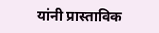यांनी प्रास्ताविक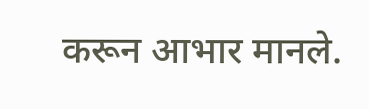करून आभार मानले.